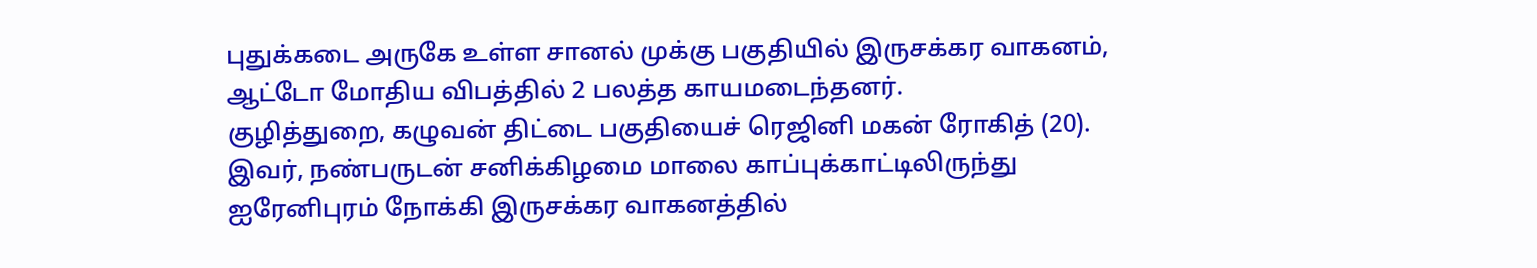புதுக்கடை அருகே உள்ள சானல் முக்கு பகுதியில் இருசக்கர வாகனம், ஆட்டோ மோதிய விபத்தில் 2 பலத்த காயமடைந்தனர்.
குழித்துறை, கழுவன் திட்டை பகுதியைச் ரெஜினி மகன் ரோகித் (20). இவர், நண்பருடன் சனிக்கிழமை மாலை காப்புக்காட்டிலிருந்து ஐரேனிபுரம் நோக்கி இருசக்கர வாகனத்தில்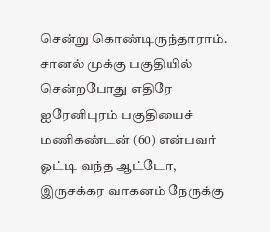சென்று கொண்டிருந்தாராம்.
சானல் முக்கு பகுதியில் சென்றபோது எதிரே ஐரேனிபுரம் பகுதியைச் மணிகண்டன் (60) என்பவர் ஓட்டி வந்த ஆட்டோ, இருசக்கர வாகனம் நேருக்கு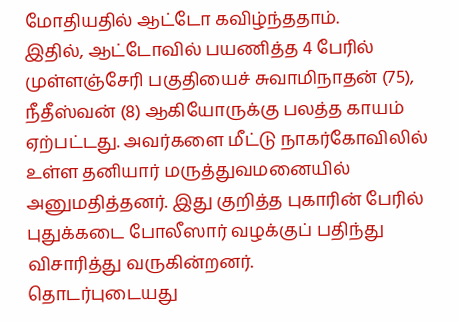மோதியதில் ஆட்டோ கவிழ்ந்ததாம்.
இதில், ஆட்டோவில் பயணித்த 4 பேரில் முள்ளஞ்சேரி பகுதியைச் சுவாமிநாதன் (75), நீதீஸ்வன் (8) ஆகியோருக்கு பலத்த காயம் ஏற்பட்டது. அவர்களை மீட்டு நாகர்கோவிலில் உள்ள தனியார் மருத்துவமனையில் அனுமதித்தனர். இது குறித்த புகாரின் பேரில் புதுக்கடை போலீஸார் வழக்குப் பதிந்து விசாரித்து வருகின்றனர்.
தொடர்புடையது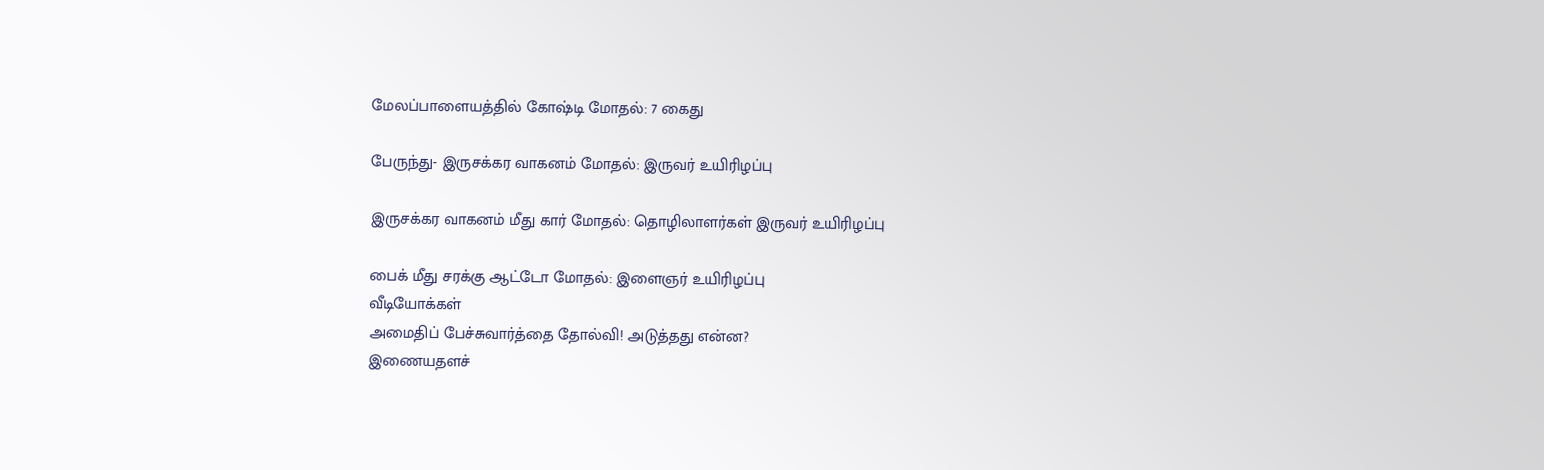மேலப்பாளையத்தில் கோஷ்டி மோதல்: 7 கைது

பேருந்து- இருசக்கர வாகனம் மோதல்: இருவர் உயிரிழப்பு

இருசக்கர வாகனம் மீது கார் மோதல்: தொழிலாளர்கள் இருவர் உயிரிழப்பு

பைக் மீது சரக்கு ஆட்டோ மோதல்: இளைஞர் உயிரிழப்பு
வீடியோக்கள்
அமைதிப் பேச்சுவார்த்தை தோல்வி! அடுத்தது என்ன?
இணையதளச்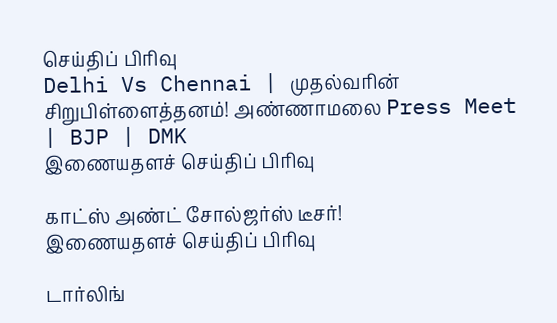செய்திப் பிரிவு
Delhi Vs Chennai | முதல்வரின் சிறுபிள்ளைத்தனம்! அண்ணாமலை Press Meet | BJP | DMK
இணையதளச் செய்திப் பிரிவு

காட்ஸ் அண்ட் சோல்ஜர்ஸ் டீசர்!
இணையதளச் செய்திப் பிரிவு

டார்லிங்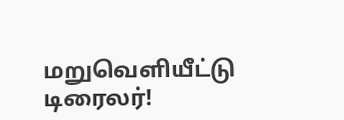மறுவெளியீட்டு டிரைலர்!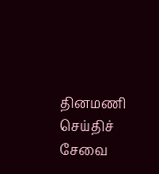தினமணி செய்திச் சேவை